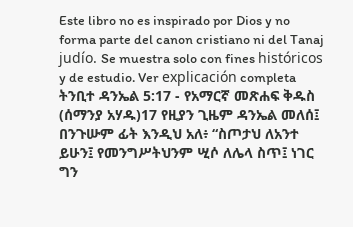Este libro no es inspirado por Dios y no forma parte del canon cristiano ni del Tanaj judío. Se muestra solo con fines históricos y de estudio. Ver explicación completa ትንቢተ ዳንኤል 5:17 - የአማርኛ መጽሐፍ ቅዱስ (ሰማንያ አሃዱ)17 የዚያን ጊዜም ዳንኤል መለሰ፤ በንጉሡም ፊት እንዲህ አለ፥ “ስጦታህ ለአንተ ይሁን፤ የመንግሥትህንም ሢሶ ለሌላ ስጥ፤ ነገር ግን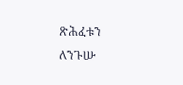ጽሕፈቱን ለንጉሡ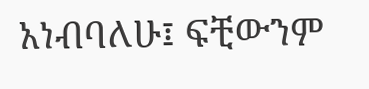አነብባለሁ፤ ፍቺውንም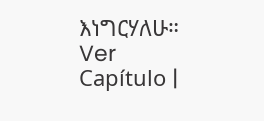እነግርሃለሁ። Ver Capítulo |